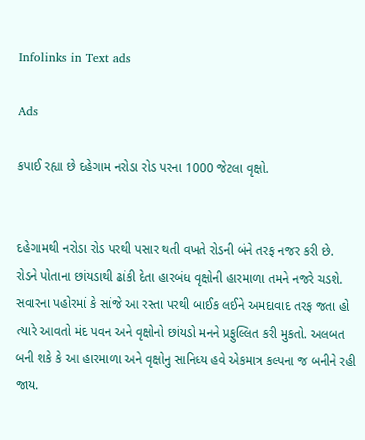Infolinks in Text ads

Ads

કપાઈ રહ્યા છે દહેગામ નરોડા રોડ પરના 1000 જેટલા વૃક્ષો.


દહેગામથી નરોડા રોડ પરથી પસાર થતી વખતે રોડની બંને તરફ નજર કરી છે. રોડને પોતાના છાંયડાથી ઢાંકી દેતા હારબંધ વૃક્ષોની હારમાળા તમને નજરે ચડશે. સવારના પહોરમાં કે સાંજે આ રસ્તા પરથી બાઈક લઈને અમદાવાદ તરફ જતા હો ત્યારે આવતો મંદ પવન અને વૃક્ષોનો છાંયડો મનને પ્રફુલ્લિત કરી મુકતો. અલબત બની શકે કે આ હારમાળા અને વૃક્ષોનુ સાનિધ્ય હવે એકમાત્ર કલ્પના જ બનીને રહી જાય.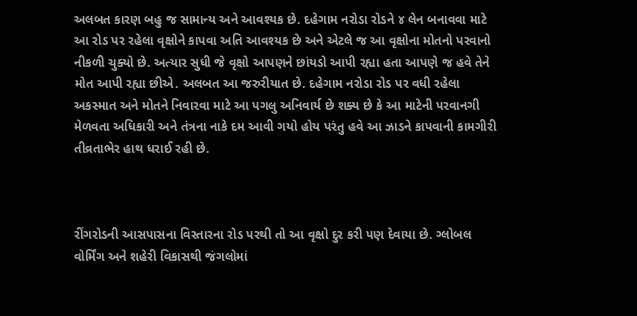અલબત કારણ બહુ જ સામાન્ય અને આવશ્યક છે. દહેગામ નરોડા રોડને ૪ લેન બનાવવા માટે આ રોડ પર રહેલા વૃક્ષોને કાપવા અતિ આવશ્યક છે અને એટલે જ આ વૃક્ષોના મોતનો પરવાનો નીકળી ચુક્યો છે. અત્યાર સુધી જે વૃક્ષો આપણને છાંયડો આપી રહ્યા હતા આપણે જ હવે તેને મોત આપી રહ્યા છીએ. અલબત આ જરુરીયાત છે. દહેગામ નરોડા રોડ પર વધી રહેલા અકસ્માત અને મોતને નિવારવા માટે આ પગલુ અનિવાર્ય છે શક્ય છે કે આ માટેની પરવાનગી મેળવતા અધિકારી અને તંત્રના નાકે દમ આવી ગયો હોય પરંતુ હવે આ ઝાડને કાપવાની કામગીરી તીવ્રતાભેર હાથ ધરાઈ રહી છે.



રીંગરોડની આસપાસના વિસ્તારના રોડ પરથી તો આ વૃક્ષો દુર કરી પણ દેવાયા છે. ગ્લોબલ વોર્મિંગ અને શહેરી વિકાસથી જંગલોમાં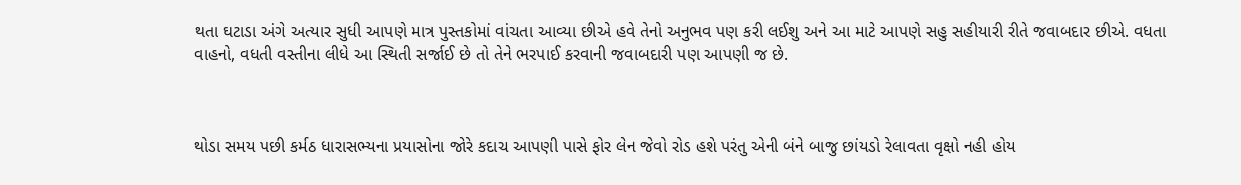થતા ઘટાડા અંગે અત્યાર સુધી આપણે માત્ર પુસ્તકોમાં વાંચતા આવ્યા છીએ હવે તેનો અનુભવ પણ કરી લઈશુ અને આ માટે આપણે સહુ સહીયારી રીતે જવાબદાર છીએ. વધતા વાહનો, વધતી વસ્તીના લીધે આ સ્થિતી સર્જાઈ છે તો તેને ભરપાઈ કરવાની જવાબદારી પણ આપણી જ છે.



થોડા સમય પછી કર્મઠ ધારાસભ્યના પ્રયાસોના જોરે કદાચ આપણી પાસે ફોર લેન જેવો રોડ હશે પરંતુ એની બંને બાજુ છાંયડો રેલાવતા વૃક્ષો નહી હોય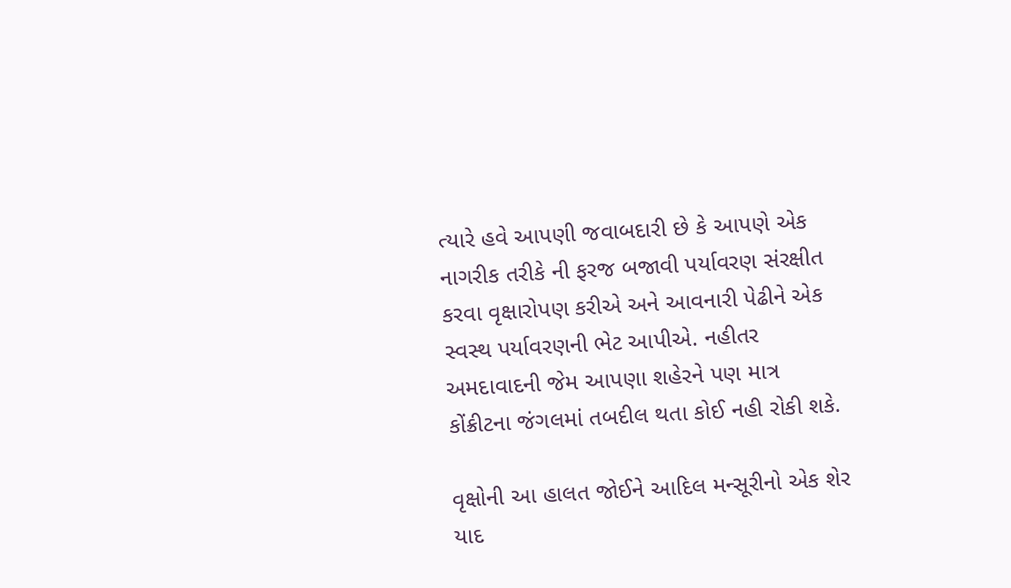ત્યારે હવે આપણી જવાબદારી છે કે આપણે એક નાગરીક તરીકે ની ફરજ બજાવી પર્યાવરણ સંરક્ષીત કરવા વૃક્ષારોપણ કરીએ અને આવનારી પેઢીને એક સ્વસ્થ પર્યાવરણની ભેટ આપીએ. નહીતર અમદાવાદની જેમ આપણા શહેરને પણ માત્ર કોંક્રીટના જંગલમાં તબદીલ થતા કોઈ નહી રોકી શકે.

વૃક્ષોની આ હાલત જોઈને આદિલ મન્સૂરીનો એક શેર યાદ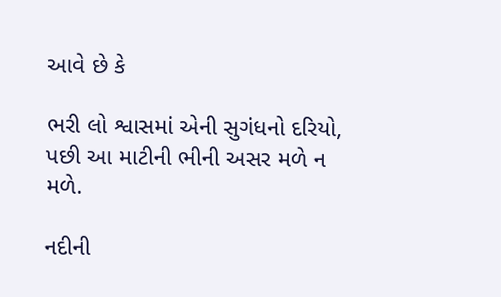આવે છે કે

ભરી લો શ્વાસમાં એની સુગંધનો દરિયો,
પછી આ માટીની ભીની અસર મળે ન મળે.

નદીની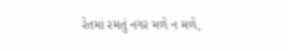રેતમાં રમતું નગર મળે ન મળે,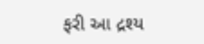ફરી આ દ્રશ્ય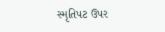સ્મૃતિપટ ઉપર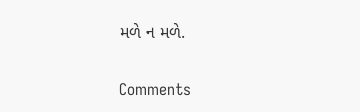મળે ન મળે.

Comments